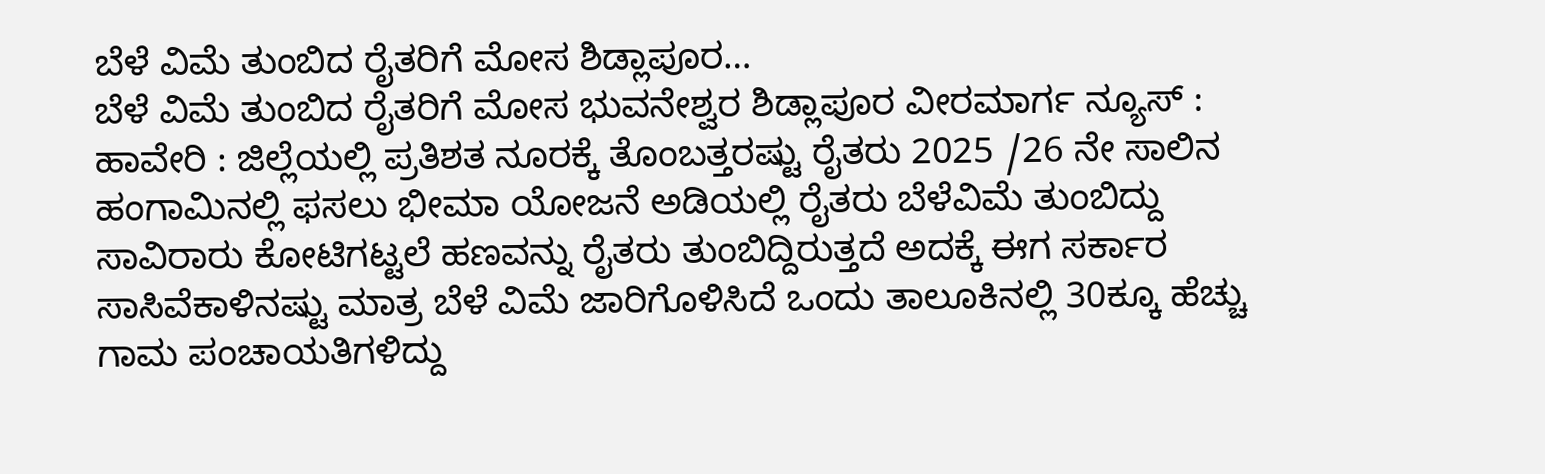ಬೆಳೆ ವಿಮೆ ತುಂಬಿದ ರೈತರಿಗೆ ಮೋಸ ಶಿಡ್ಲಾಪೂರ…
ಬೆಳೆ ವಿಮೆ ತುಂಬಿದ ರೈತರಿಗೆ ಮೋಸ ಭುವನೇಶ್ವರ ಶಿಡ್ಲಾಪೂರ ವೀರಮಾರ್ಗ ನ್ಯೂಸ್ : ಹಾವೇರಿ : ಜಿಲ್ಲೆಯಲ್ಲಿ ಪ್ರತಿಶತ ನೂರಕ್ಕೆ ತೊಂಬತ್ತರಷ್ಟು ರೈತರು 2025 /26 ನೇ ಸಾಲಿನ ಹಂಗಾಮಿನಲ್ಲಿ ಫಸಲು ಭೀಮಾ ಯೋಜನೆ ಅಡಿಯಲ್ಲಿ ರೈತರು ಬೆಳೆವಿಮೆ ತುಂಬಿದ್ದು ಸಾವಿರಾರು ಕೋಟಿಗಟ್ಟಲೆ ಹಣವನ್ನು ರೈತರು ತುಂಬಿದ್ದಿರುತ್ತದೆ ಅದಕ್ಕೆ ಈಗ ಸರ್ಕಾರ ಸಾಸಿವೆಕಾಳಿನಷ್ಟು ಮಾತ್ರ ಬೆಳೆ ವಿಮೆ ಜಾರಿಗೊಳಿಸಿದೆ ಒಂದು ತಾಲೂಕಿನಲ್ಲಿ 30ಕ್ಕೂ ಹೆಚ್ಚು ಗಾಮ ಪಂಚಾಯತಿಗಳಿದ್ದು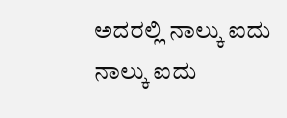ಅದರಲ್ಲಿ ನಾಲ್ಕು ಐದು ನಾಲ್ಕು ಐದು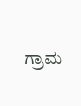ಗ್ರಾಮ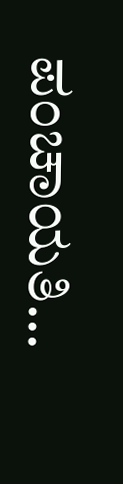ಪಂಚಾಯತಿ…